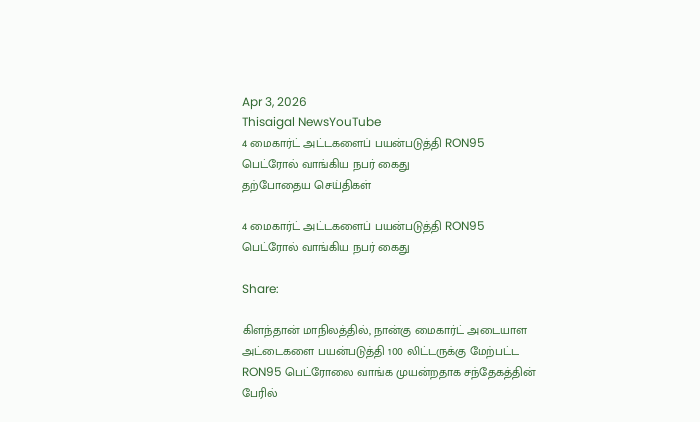Apr 3, 2026
Thisaigal NewsYouTube
4 மைகார்ட் அட்டகளைப் பயன்படுத்தி RON95 பெட்ரோல் வாங்கிய நபர் கைது
தற்போதைய செய்திகள்

4 மைகார்ட் அட்டகளைப் பயன்படுத்தி RON95 பெட்ரோல் வாங்கிய நபர் கைது

Share:

கிளந்தான் மாநிலத்தில், நான்கு மைகார்ட் அடையாள அட்டைகளை பயன்படுத்தி 100 லிட்டருக்கு மேற்பட்ட RON95 பெட்ரோலை வாங்க முயன்றதாக சந்தேகத்தின் பேரில்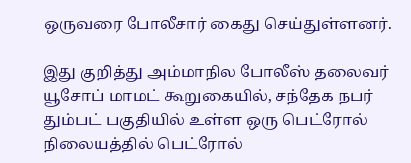ஒருவரை போலீசார் கைது செய்துள்ளனர்.

இது குறித்து அம்மாநில போலீஸ் தலைவர் யூசோப் மாமட் கூறுகையில், சந்தேக நபர் தும்பட் பகுதியில் உள்ள ஒரு பெட்ரோல் நிலையத்தில் பெட்ரோல்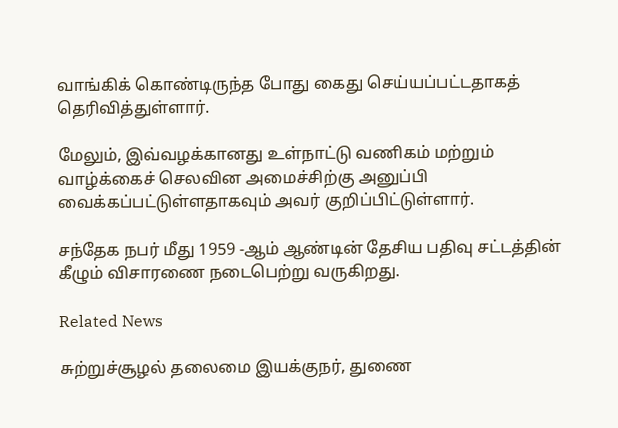வாங்கிக் கொண்டிருந்த போது கைது செய்யப்பட்டதாகத் தெரிவித்துள்ளார்.

மேலும், இவ்வழக்கானது உள்நாட்டு வணிகம் மற்றும் வாழ்க்கைச் செலவின அமைச்சிற்கு அனுப்பி வைக்கப்பட்டுள்ளதாகவும் அவர் குறிப்பிட்டுள்ளார்.

சந்தேக நபர் மீது 1959 -ஆம் ஆண்டின் தேசிய பதிவு சட்டத்தின் கீழும் விசாரணை நடைபெற்று வருகிறது.

Related News

சுற்றுச்சூழல் தலைமை இயக்குநர், துணை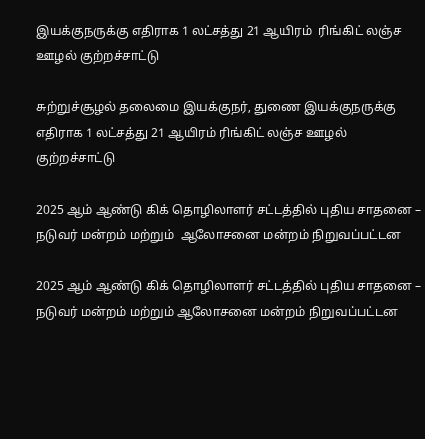இயக்குநருக்கு எதிராக 1 லட்சத்து 21 ஆயிரம்  ரிங்கிட் லஞ்ச ஊழல் குற்றச்சாட்டு

சுற்றுச்சூழல் தலைமை இயக்குநர், துணை இயக்குநருக்கு எதிராக 1 லட்சத்து 21 ஆயிரம் ரிங்கிட் லஞ்ச ஊழல் குற்றச்சாட்டு

2025 ஆம் ஆண்டு கிக் தொழிலாளர் சட்டத்தில் புதிய சாதனை – நடுவர் மன்றம் மற்றும்  ஆலோசனை மன்றம் நிறுவப்பட்டன

2025 ஆம் ஆண்டு கிக் தொழிலாளர் சட்டத்தில் புதிய சாதனை – நடுவர் மன்றம் மற்றும் ஆலோசனை மன்றம் நிறுவப்பட்டன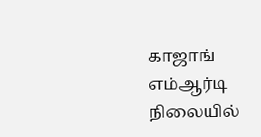காஜாங் எம்ஆர்டி நிலையில்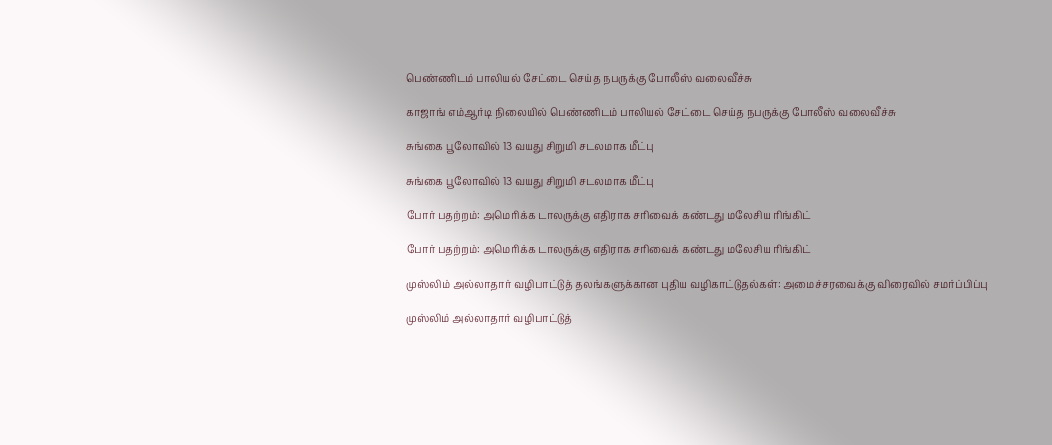பெண்ணிடம் பாலியல் சேட்டை செய்த நபருக்கு போலீஸ் வலைவீச்சு

காஜாங் எம்ஆர்டி நிலையில் பெண்ணிடம் பாலியல் சேட்டை செய்த நபருக்கு போலீஸ் வலைவீச்சு

சுங்கை பூலோவில் 13 வயது சிறுமி சடலமாக மீட்பு

சுங்கை பூலோவில் 13 வயது சிறுமி சடலமாக மீட்பு

போர் பதற்றம்: அமெரிக்க டாலருக்கு எதிராக சரிவைக் கண்டது மலேசிய ரிங்கிட்

போர் பதற்றம்: அமெரிக்க டாலருக்கு எதிராக சரிவைக் கண்டது மலேசிய ரிங்கிட்

முஸ்லிம் அல்லாதார் வழிபாட்டுத் தலங்களுக்கான புதிய வழிகாட்டுதல்கள்: அமைச்சரவைக்கு விரைவில் சமர்ப்பிப்பு

முஸ்லிம் அல்லாதார் வழிபாட்டுத்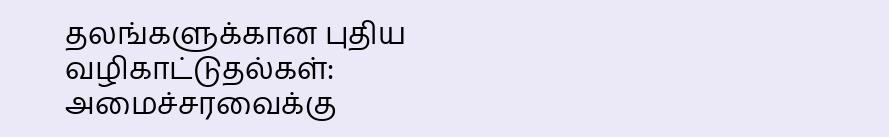தலங்களுக்கான புதிய வழிகாட்டுதல்கள்: அமைச்சரவைக்கு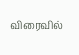விரைவில்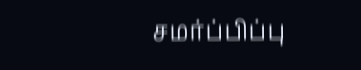சமர்ப்பிப்பு